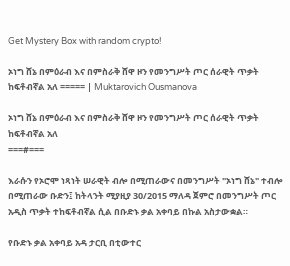Get Mystery Box with random crypto!

ኦነግ ሸኔ በምዕራብ እና በምስራቅ ሸዋ ዞን የመንግሥት ጦር ሰራዊት ጥቃት ከፍቶብኛል አለ ===== | Muktarovich Ousmanova

ኦነግ ሸኔ በምዕራብ እና በምስራቅ ሸዋ ዞን የመንግሥት ጦር ሰራዊት ጥቃት ከፍቶብኛል አለ
===#===

እራሱን የኦሮሞ ነጻነት ሠራዊት ብሎ በሚጠራውና በመንግሥት "ኦነግ ሸኔ" ተብሎ በሚጠራው ቡድን፤ ከትላንት ሚያዚያ 30/2015 ማለዳ ጀምሮ በመንግሥት ጦር አዲስ ጥቃት ተከፍቶብኛል ሲል በቡድኑ ቃል አቀባይ በኩል አስታውቋል።

የቡድኑ ቃል አቀባይ አዳ ታርቢ በቲውተር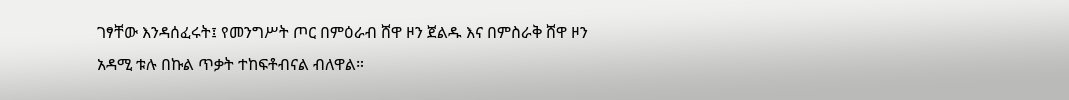ገፃቸው እንዳሰፈሩት፤ የመንግሥት ጦር በምዕራብ ሸዋ ዞን ጀልዱ እና በምስራቅ ሸዋ ዞን አዳሚ ቱሉ በኩል ጥቃት ተከፍቶብናል ብለዋል።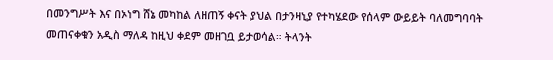በመንግሥት እና በኦነግ ሸኔ መካከል ለዘጠኝ ቀናት ያህል በታንዛኒያ የተካሄደው የሰላም ውይይት ባለመግባባት መጠናቀቁን አዲስ ማለዳ ከዚህ ቀደም መዘገቧ ይታወሳል። ትላንት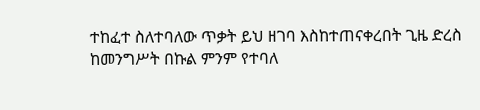ተከፈተ ስለተባለው ጥቃት ይህ ዘገባ እስከተጠናቀረበት ጊዜ ድረስ ከመንግሥት በኩል ምንም የተባለ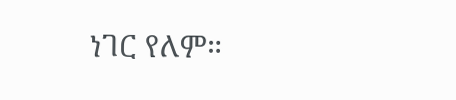ነገር የለም።